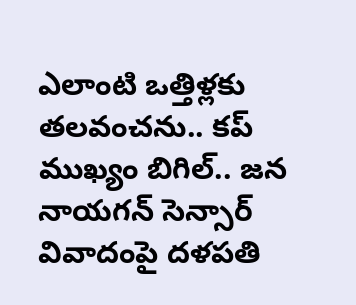ఎలాంటి ఒత్తిళ్లకు తలవంచను.. కప్ ముఖ్యం బిగిల్.. జన నాయగన్ సెన్సార్ వివాదంపై దళపతి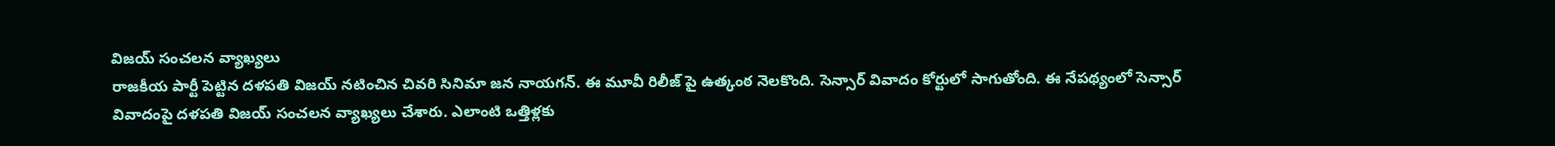విజయ్ సంచలన వ్యాఖ్యలు
రాజకీయ పార్టీ పెట్టిన దళపతి విజయ్ నటించిన చివరి సినిమా జన నాయగన్. ఈ మూవీ రిలీజ్ పై ఉత్కంఠ నెలకొంది. సెన్సార్ వివాదం కోర్టులో సాగుతోంది. ఈ నేపథ్యంలో సెన్సార్ వివాదంపై దళపతి విజయ్ సంచలన వ్యాఖ్యలు చేశారు. ఎలాంటి ఒత్తిళ్లకు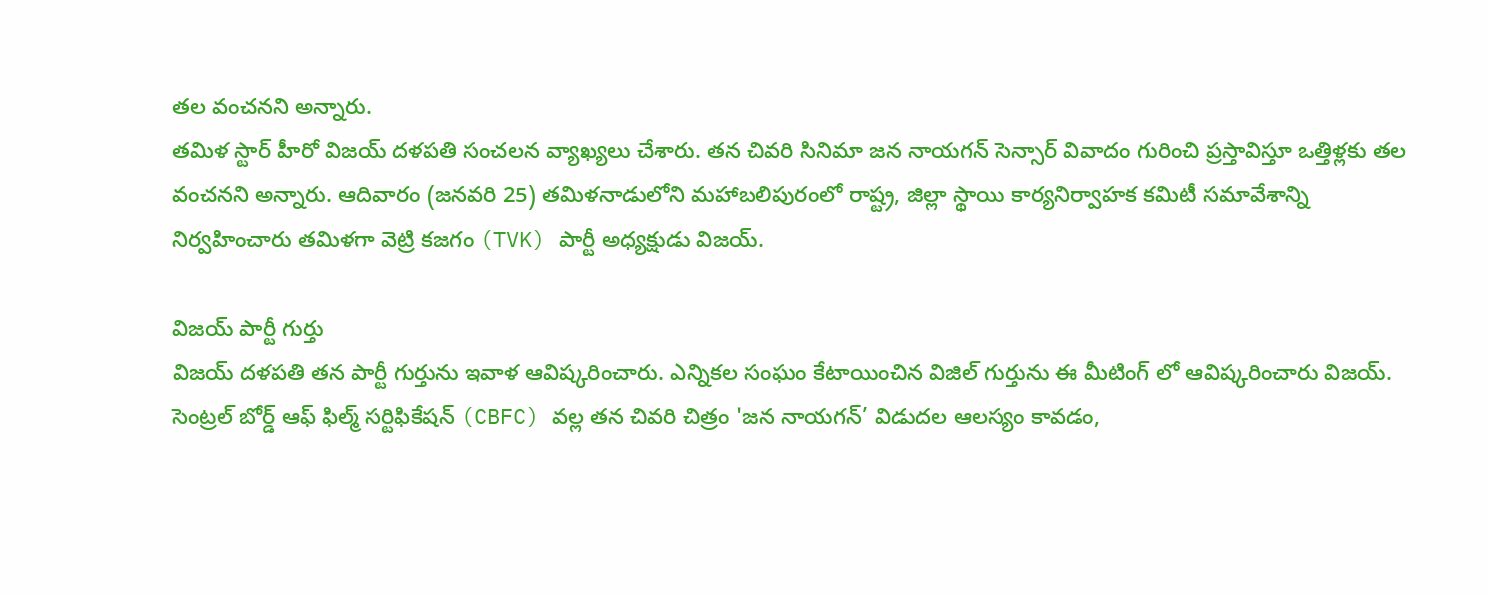తల వంచనని అన్నారు.
తమిళ స్టార్ హీరో విజయ్ దళపతి సంచలన వ్యాఖ్యలు చేశారు. తన చివరి సినిమా జన నాయగన్ సెన్సార్ వివాదం గురించి ప్రస్తావిస్తూ ఒత్తిళ్లకు తల వంచనని అన్నారు. ఆదివారం (జనవరి 25) తమిళనాడులోని మహాబలిపురంలో రాష్ట్ర, జిల్లా స్థాయి కార్యనిర్వాహక కమిటీ సమావేశాన్ని నిర్వహించారు తమిళగా వెట్రి కజగం (TVK) పార్టీ అధ్యక్షుడు విజయ్.

విజయ్ పార్టీ గుర్తు
విజయ్ దళపతి తన పార్టీ గుర్తును ఇవాళ ఆవిష్కరించారు. ఎన్నికల సంఘం కేటాయించిన విజిల్ గుర్తును ఈ మీటింగ్ లో ఆవిష్కరించారు విజయ్. సెంట్రల్ బోర్డ్ ఆఫ్ ఫిల్మ్ సర్టిఫికేషన్ (CBFC) వల్ల తన చివరి చిత్రం 'జన నాయగన్’ విడుదల ఆలస్యం కావడం,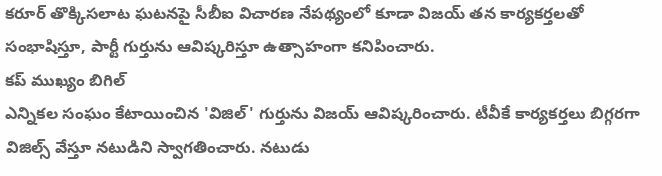కరూర్ తొక్కిసలాట ఘటనపై సీబీఐ విచారణ నేపథ్యంలో కూడా విజయ్ తన కార్యకర్తలతో సంభాషిస్తూ, పార్టీ గుర్తును ఆవిష్కరిస్తూ ఉత్సాహంగా కనిపించారు.
కప్ ముఖ్యం బిగిల్
ఎన్నికల సంఘం కేటాయించిన 'విజిల్' గుర్తును విజయ్ ఆవిష్కరించారు. టీవీకే కార్యకర్తలు బిగ్గరగా విజిల్స్ వేస్తూ నటుడిని స్వాగతించారు. నటుడు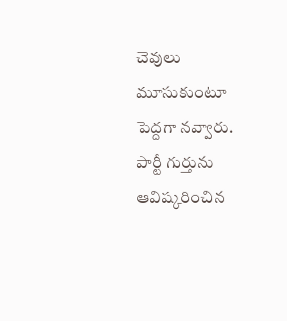చెవులు మూసుకుంటూ పెద్దగా నవ్వారు. పార్టీ గుర్తును ఆవిష్కరించిన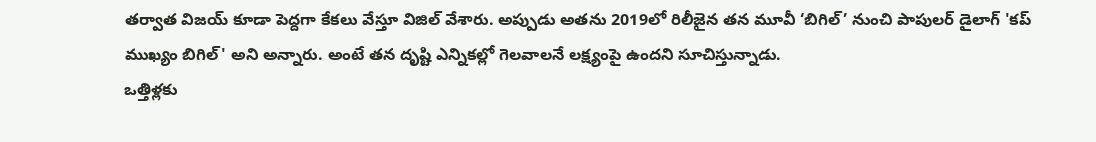తర్వాత విజయ్ కూడా పెద్దగా కేకలు వేస్తూ విజిల్ వేశారు. అప్పుడు అతను 2019లో రిలీజైన తన మూవీ ‘బిగిల్’ నుంచి పాపులర్ డైలాగ్ 'కప్ ముఖ్యం బిగిల్' అని అన్నారు. అంటే తన దృష్టి ఎన్నికల్లో గెలవాలనే లక్ష్యంపై ఉందని సూచిస్తున్నాడు.
ఒత్తిళ్లకు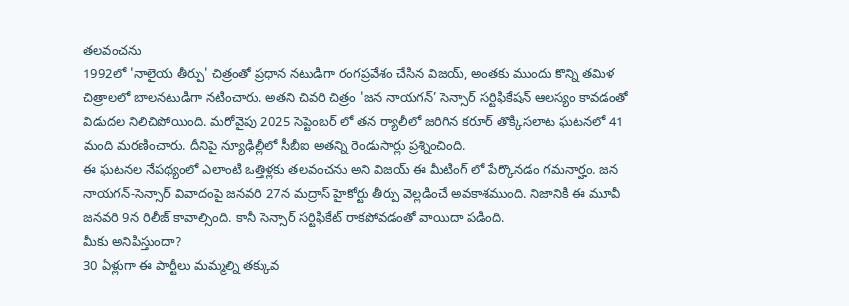తలవంచను
1992లో 'నాలైయ తీర్పు' చిత్రంతో ప్రధాన నటుడిగా రంగప్రవేశం చేసిన విజయ్, అంతకు ముందు కొన్ని తమిళ చిత్రాలలో బాలనటుడిగా నటించారు. అతని చివరి చిత్రం 'జన నాయగన్’ సెన్సార్ సర్టిఫికేషన్ ఆలస్యం కావడంతో విడుదల నిలిచిపోయింది. మరోవైపు 2025 సెప్టెంబర్ లో తన ర్యాలీలో జరిగిన కరూర్ తొక్కిసలాట ఘటనలో 41 మంది మరణించారు. దీనిపై న్యూఢిల్లీలో సీబీఐ అతన్ని రెండుసార్లు ప్రశ్నించింది.
ఈ ఘటనల నేపథ్యంలో ఎలాంటి ఒత్తిళ్లకు తలవంచను అని విజయ్ ఈ మీటింగ్ లో పేర్కొనడం గమనార్హం. జన నాయగన్-సెన్సార్ వివాదంపై జనవరి 27న మద్రాస్ హైకోర్టు తీర్పు వెల్లడించే అవకాశముంది. నిజానికి ఈ మూవీ జనవరి 9న రిలీజ్ కావాల్సింది. కానీ సెన్సార్ సర్టిఫికేట్ రాకపోవడంతో వాయిదా పడింది.
మీకు అనిపిస్తుందా?
30 ఏళ్లుగా ఈ పార్టీలు మమ్మల్ని తక్కువ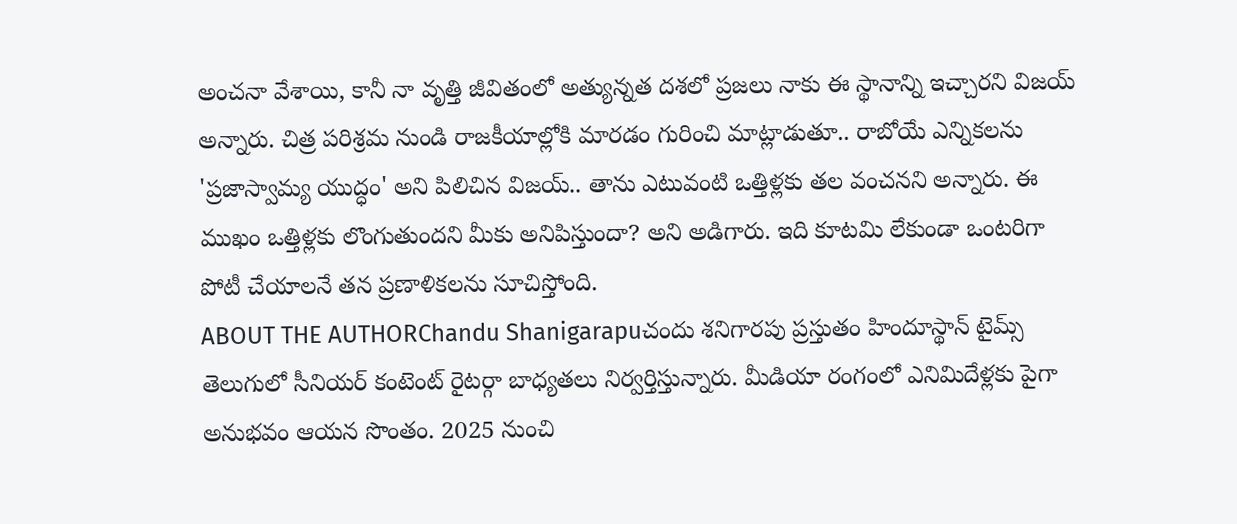అంచనా వేశాయి, కానీ నా వృత్తి జీవితంలో అత్యున్నత దశలో ప్రజలు నాకు ఈ స్థానాన్ని ఇచ్చారని విజయ్ అన్నారు. చిత్ర పరిశ్రమ నుండి రాజకీయాల్లోకి మారడం గురించి మాట్లాడుతూ.. రాబోయే ఎన్నికలను 'ప్రజాస్వామ్య యుద్ధం' అని పిలిచిన విజయ్.. తాను ఎటువంటి ఒత్తిళ్లకు తల వంచనని అన్నారు. ఈ ముఖం ఒత్తిళ్లకు లొంగుతుందని మీకు అనిపిస్తుందా? అని అడిగారు. ఇది కూటమి లేకుండా ఒంటరిగా పోటీ చేయాలనే తన ప్రణాళికలను సూచిస్తోంది.
ABOUT THE AUTHORChandu Shanigarapuచందు శనిగారపు ప్రస్తుతం హిందూస్థాన్ టైమ్స్ తెలుగులో సీనియర్ కంటెంట్ రైటర్గా బాధ్యతలు నిర్వర్తిస్తున్నారు. మీడియా రంగంలో ఎనిమిదేళ్లకు పైగా అనుభవం ఆయన సొంతం. 2025 నుంచి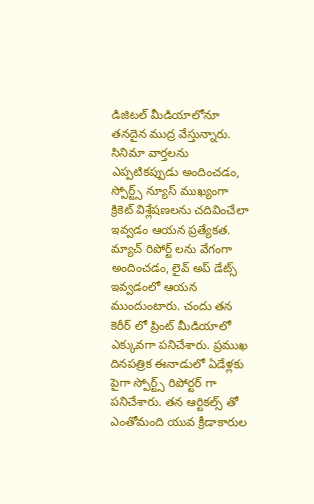డిజిటల్ మీడియాలోనూ తనదైన ముద్ర వేస్తున్నారు. సినిమా వార్తలను ఎప్పటికప్పుడు అందించడం, స్పోర్ట్స్ న్యూస్ ముఖ్యంగా క్రికెట్ విశ్లేషణలను చదివించేలా ఇవ్వడం ఆయన ప్రత్యేకత. మ్యాచ్ రిపోర్ట్ లను వేగంగా అందించడం, లైవ్ అప్ డేట్స్ ఇవ్వడంలో ఆయన ముందుంటారు. చందు తన కెరీర్ లో ప్రింట్ మీడియాలో ఎక్కువగా పనిచేశారు. ప్రముఖ దినపత్రిక ఈనాడులో ఏడేళ్లకు పైగా స్పోర్ట్స్ రిపోర్టర్ గా పనిచేశారు. తన ఆర్టికల్స్ తో ఎంతోమంది యువ క్రీడాకారుల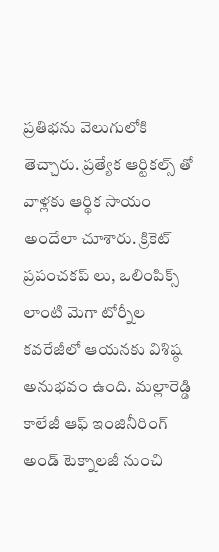ప్రతిభను వెలుగులోకి తెచ్చారు. ప్రత్యేక ఆర్టికల్స్ తో వాళ్లకు ఆర్థిక సాయం అందేలా చూశారు. క్రికెట్ ప్రపంచకప్ లు, ఒలింపిక్స్ లాంటి మెగా టోర్నీల కవరేజీలో ఆయనకు విశిష్ఠ అనుభవం ఉంది. మల్లారెడ్డి కాలేజీ ఆఫ్ ఇంజినీరింగ్ అండ్ టెక్నాలజీ నుంచి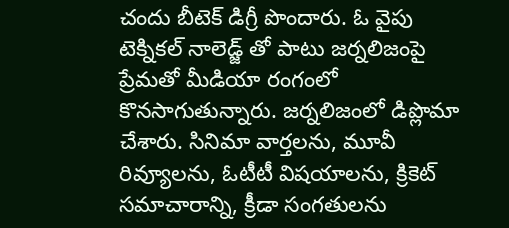చందు బీటెక్ డిగ్రీ పొందారు. ఓ వైపు టెక్నికల్ నాలెడ్జ్ తో పాటు జర్నలిజంపై ప్రేమతో మీడియా రంగంలో కొనసాగుతున్నారు. జర్నలిజంలో డిప్లొమా చేశారు. సినిమా వార్తలను, మూవీ రివ్యూలను, ఓటీటీ విషయాలను, క్రికెట్ సమాచారాన్ని, క్రీడా సంగతులను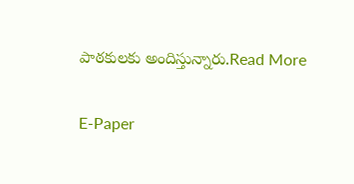పాఠకులకు అందిస్తున్నారు.Read More

E-Paper